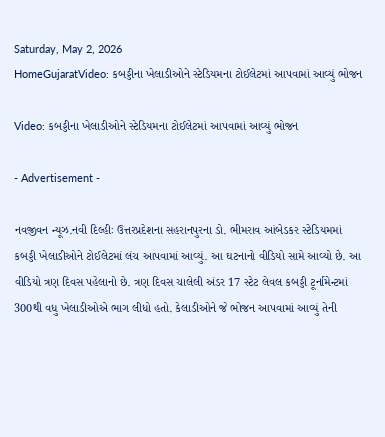Saturday, May 2, 2026
HomeGujaratVideo: કબડ્ડીના ખેલાડીઓને સ્ટેડિયમના ટોઈલેટમાં આપવામાં આવ્યું ભોજન

Video: કબડ્ડીના ખેલાડીઓને સ્ટેડિયમના ટોઈલેટમાં આપવામાં આવ્યું ભોજન

- Advertisement -

નવજીવન ન્યૂઝ.નવી દિલ્હીઃ ઉત્તરપ્રદેશના સહરાનપુરના ડો. ભીમરાવ આંબેડકર સ્ટેડિયમમાં કબડ્ડી ખેલાડીઓને ટોઈલેટમાં લંચ આપવામાં આવ્યું. આ ઘટનાનો વીડિયો સામે આવ્યો છે. આ વીડિયો ત્રણ દિવસ પહેલાનો છે. ત્રણ દિવસ ચાલેલી અંડર 17 સ્ટેટ લેવલ કબડ્ડી ટૂર્નામેન્ટમાં 300થી વધુ ખેલાડીઓએ ભાગ લીધો હતો. કેલાડીઓને જે ભોજન આપવામાં આવ્યું તેની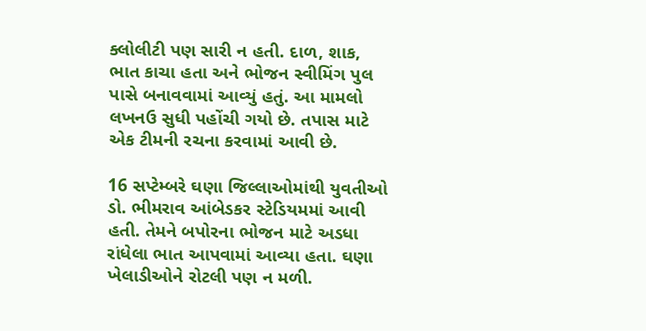ક્લોલીટી પણ સારી ન હતી. દાળ, શાક, ભાત કાચા હતા અને ભોજન સ્વીમિંગ પુલ પાસે બનાવવામાં આવ્યું હતું. આ મામલો લખનઉ સુધી પહોંચી ગયો છે. તપાસ માટે એક ટીમની રચના કરવામાં આવી છે.

16 સપ્ટેમ્બરે ઘણા જિલ્લાઓમાંથી યુવતીઓ ડો. ભીમરાવ આંબેડકર સ્ટેડિયમમાં આવી હતી. તેમને બપોરના ભોજન માટે અડધા રાંધેલા ભાત આપવામાં આવ્યા હતા. ઘણા ખેલાડીઓને રોટલી પણ ન મળી.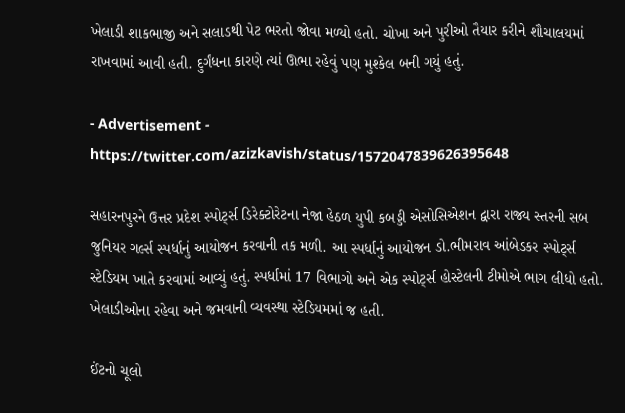ખેલાડી શાકભાજી અને સલાડથી પેટ ભરતો જોવા મળ્યો હતો. ચોખા અને પુરીઓ તૈયાર કરીને શૌચાલયમાં રાખવામાં આવી હતી. દુર્ગંધના કારણે ત્યાં ઊભા રહેવું પણ મુશ્કેલ બની ગયું હતું.

- Advertisement -
https://twitter.com/azizkavish/status/1572047839626395648

સહારનપુરને ઉત્તર પ્રદેશ સ્પોર્ટ્સ ડિરેક્ટોરેટના નેજા હેઠળ યુપી કબડ્ડી એસોસિએશન દ્વારા રાજ્ય સ્તરની સબ જુનિયર ગર્લ્સ સ્પર્ધાનું આયોજન કરવાની તક મળી. આ સ્પર્ધાનું આયોજન ડો.ભીમરાવ આંબેડકર સ્પોર્ટ્સ સ્ટેડિયમ ખાતે કરવામાં આવ્યું હતું. સ્પર્ધામાં 17 વિભાગો અને એક સ્પોર્ટ્સ હોસ્ટેલની ટીમોએ ભાગ લીધો હતો. ખેલાડીઓના રહેવા અને જમવાની વ્યવસ્થા સ્ટેડિયમમાં જ હતી.

ઈંટનો ચૂલો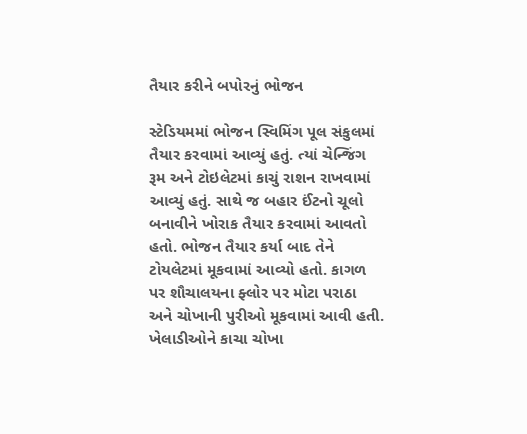તૈયાર કરીને બપોરનું ભોજન

સ્ટેડિયમમાં ભોજન સ્વિમિંગ પૂલ સંકુલમાં તૈયાર કરવામાં આવ્યું હતું. ત્યાં ચેન્જિંગ રૂમ અને ટોઇલેટમાં કાચું રાશન રાખવામાં આવ્યું હતું. સાથે જ બહાર ઈંટનો ચૂલો બનાવીને ખોરાક તૈયાર કરવામાં આવતો હતો. ભોજન તૈયાર કર્યા બાદ તેને ટોયલેટમાં મૂકવામાં આવ્યો હતો. કાગળ પર શૌચાલયના ફ્લોર પર મોટા પરાઠા અને ચોખાની પુરીઓ મૂકવામાં આવી હતી. ખેલાડીઓને કાચા ચોખા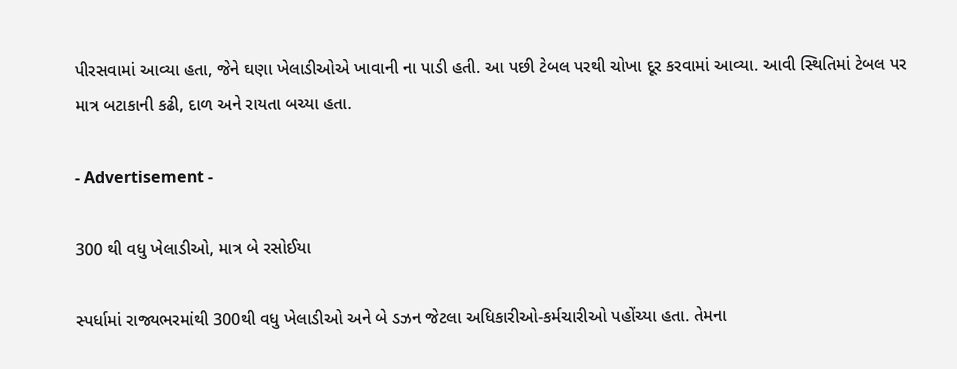પીરસવામાં આવ્યા હતા, જેને ઘણા ખેલાડીઓએ ખાવાની ના પાડી હતી. આ પછી ટેબલ પરથી ચોખા દૂર કરવામાં આવ્યા. આવી સ્થિતિમાં ટેબલ પર માત્ર બટાકાની કઢી, દાળ અને રાયતા બચ્યા હતા.

- Advertisement -

300 થી વધુ ખેલાડીઓ, માત્ર બે રસોઈયા

સ્પર્ધામાં રાજ્યભરમાંથી 300થી વધુ ખેલાડીઓ અને બે ડઝન જેટલા અધિકારીઓ-કર્મચારીઓ પહોંચ્યા હતા. તેમના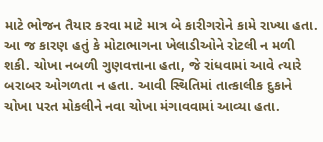માટે ભોજન તૈયાર કરવા માટે માત્ર બે કારીગરોને કામે રાખ્યા હતા. આ જ કારણ હતું કે મોટાભાગના ખેલાડીઓને રોટલી ન મળી શકી. ચોખા નબળી ગુણવત્તાના હતા, જે રાંધવામાં આવે ત્યારે બરાબર ઓગળતા ન હતા. આવી સ્થિતિમાં તાત્કાલીક દુકાને ચોખા પરત મોકલીને નવા ચોખા મંગાવવામાં આવ્યા હતા.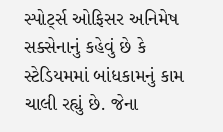સ્પોર્ટ્સ ઓફિસર અનિમેષ સક્સેનાનું કહેવું છે કે સ્ટેડિયમમાં બાંધકામનું કામ ચાલી રહ્યું છે. જેના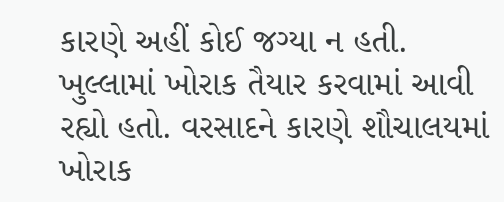કારણે અહીં કોઈ જગ્યા ન હતી. ખુલ્લામાં ખોરાક તૈયાર કરવામાં આવી રહ્યો હતો. વરસાદને કારણે શૌચાલયમાં ખોરાક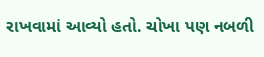રાખવામાં આવ્યો હતો. ચોખા પણ નબળી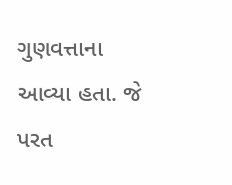ગુણવત્તાના આવ્યા હતા. જે પરત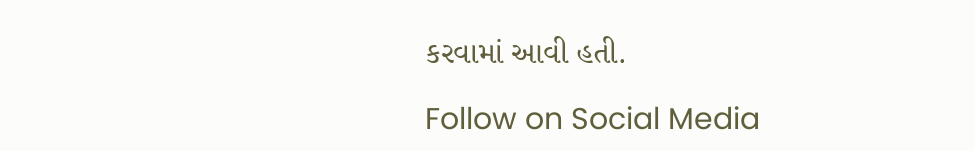કરવામાં આવી હતી.

Follow on Social Media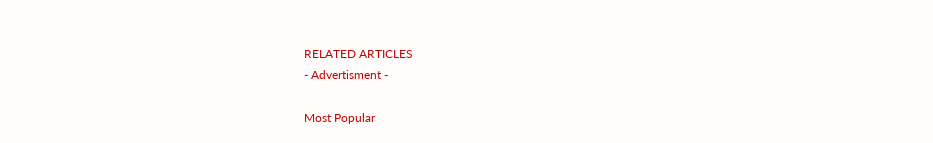RELATED ARTICLES
- Advertisment -

Most Popular